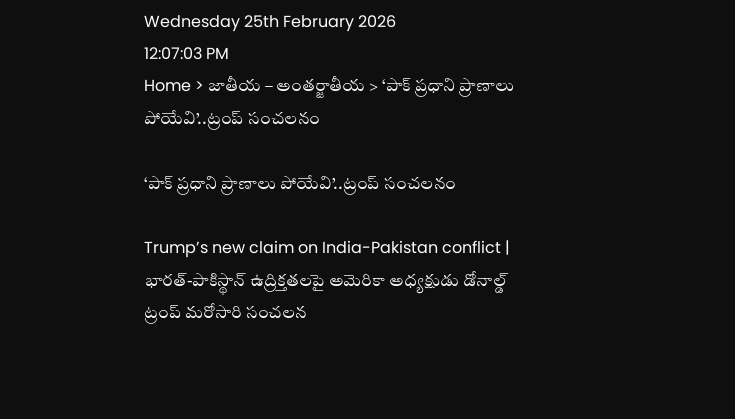Wednesday 25th February 2026
12:07:03 PM
Home > జాతీయ – అంతర్జాతీయ > ‘పాక్ ప్రధాని ప్రాణాలు పోయేవి’..ట్రంప్ సంచలనం

‘పాక్ ప్రధాని ప్రాణాలు పోయేవి’..ట్రంప్ సంచలనం

Trump’s new claim on India-Pakistan conflict | భారత్-పాకిస్థాన్ ఉద్రిక్తతలపై అమెరికా అధ్యక్షుడు డోనాల్డ్ ట్రంప్ మరోసారి సంచలన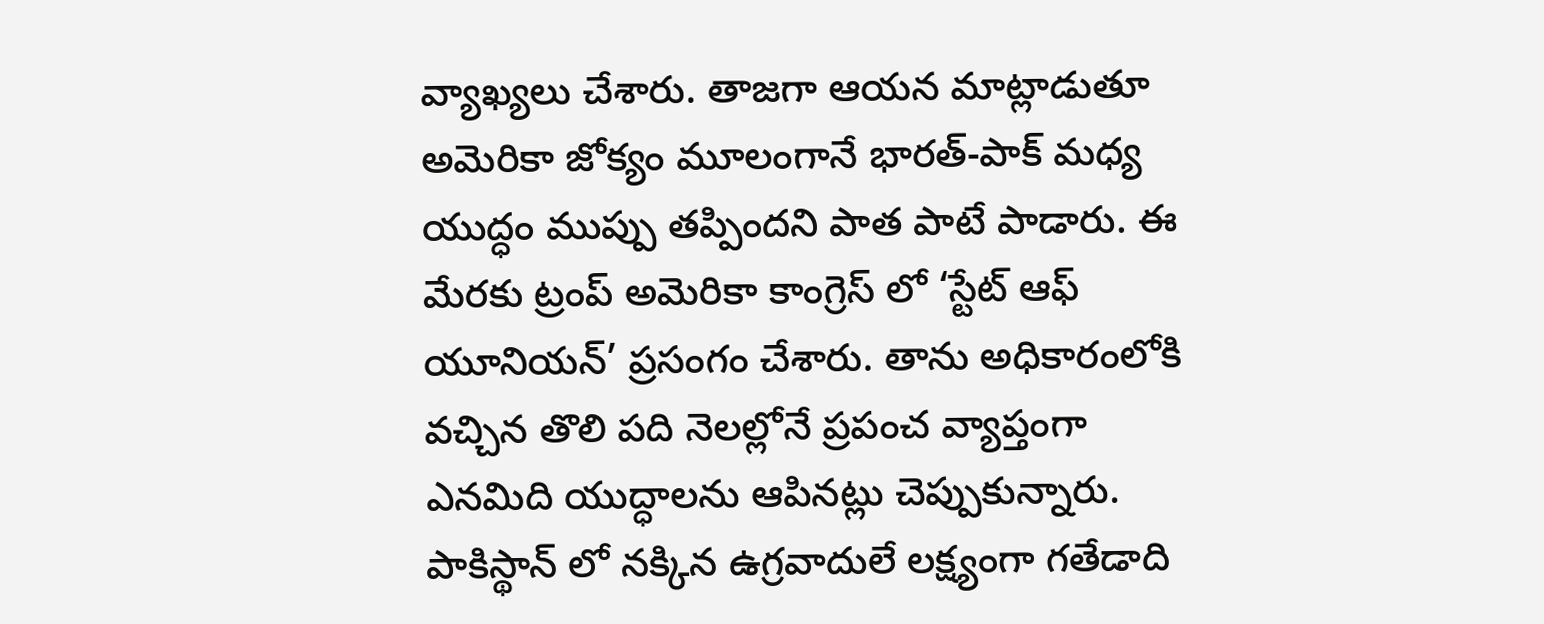వ్యాఖ్యలు చేశారు. తాజగా ఆయన మాట్లాడుతూ అమెరికా జోక్యం మూలంగానే భారత్-పాక్ మధ్య యుద్ధం ముప్పు తప్పిందని పాత పాటే పాడారు. ఈ మేరకు ట్రంప్ అమెరికా కాంగ్రెస్ లో ‘స్టేట్ ఆఫ్ యూనియన్’ ప్రసంగం చేశారు. తాను అధికారంలోకి వచ్చిన తొలి పది నెలల్లోనే ప్రపంచ వ్యాప్తంగా ఎనమిది యుద్ధాలను ఆపినట్లు చెప్పుకున్నారు. పాకిస్థాన్ లో నక్కిన ఉగ్రవాదులే లక్ష్యంగా గతేడాది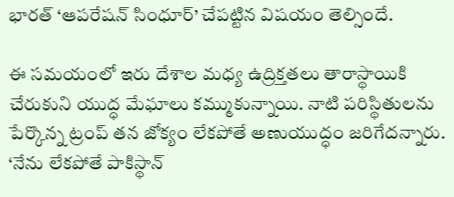భారత్ ‘ఆపరేషన్ సింధూర్’ చేపట్టిన విషయం తెల్సిందే.

ఈ సమయంలో ఇరు దేశాల మధ్య ఉద్రిక్తతలు తారాస్థాయికి చేరుకుని యుద్ధ మేఘాలు కమ్ముకున్నాయి. నాటి పరిస్థితులను పేర్కొన్న ట్రంప్ తన జోక్యం లేకపోతే అణుయుద్ధం జరిగేదన్నారు. ‘నేను లేకపోతే పాకిస్థాన్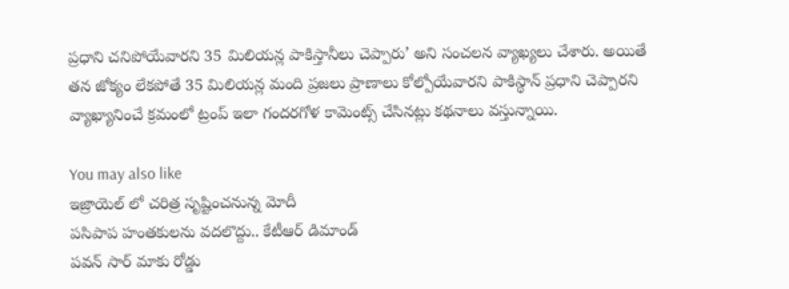ప్రధాని చనిపోయేవారని 35 మిలియన్ల పాకిస్తానీలు చెప్పారు’ అని సంచలన వ్యాఖ్యలు చేశారు. అయితే తన జోక్యం లేకపోతే 35 మిలియన్ల మంది ప్రజలు ప్రాణాలు కోల్పోయేవారని పాకిస్థాన్ ప్రధాని చెప్పారని వ్యాఖ్యానించే క్రమంలో ట్రంప్ ఇలా గందరగోళ కామెంట్స్ చేసినట్లు కథనాలు వస్తున్నాయి.

You may also like
ఇజ్రాయెల్ లో చరిత్ర సృష్టించనున్న మోదీ
పసిపాప హంతకులను వదలొద్దు.. కేటీఆర్ డిమాండ్
పవన్ సార్ మాకు రోడ్డు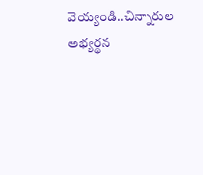వెయ్యండి..చిన్నారుల అభ్యర్థన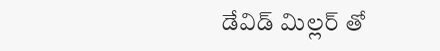డేవిడ్ మిల్లర్ తో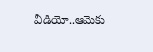వీడియో..ఆమెకు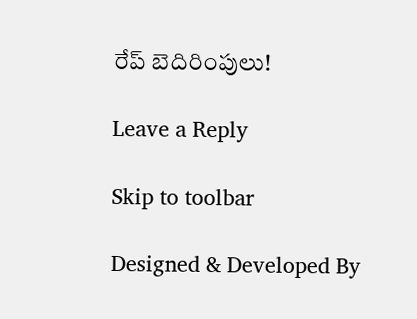రేప్ బెదిరింపులు!

Leave a Reply

Skip to toolbar

Designed & Developed By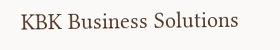KBK Business Solutions